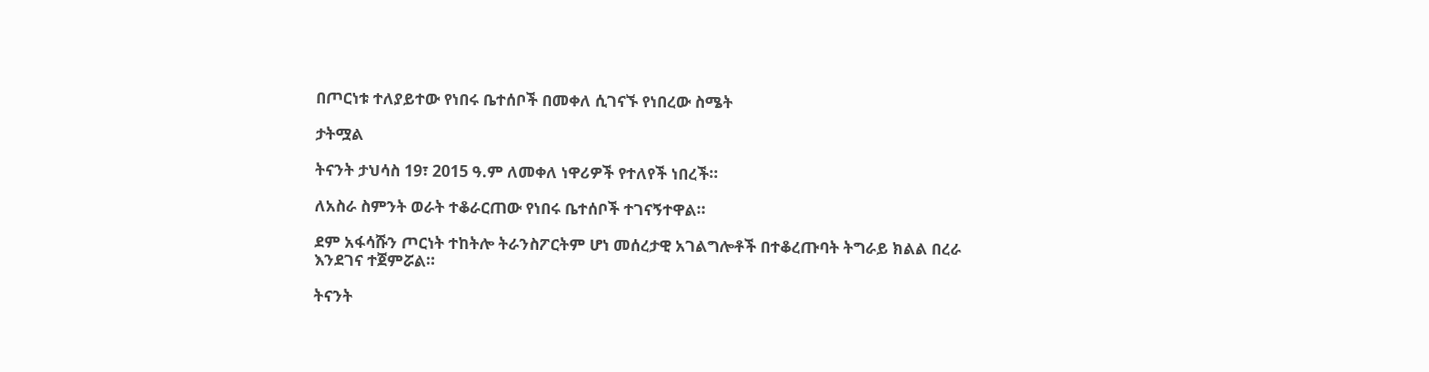በጦርነቱ ተለያይተው የነበሩ ቤተሰቦች በመቀለ ሲገናኙ የነበረው ስሜት

ታትሟል

ትናንት ታህሳስ 19፣ 2015 ዓ.ም ለመቀለ ነዋሪዎች የተለየች ነበረች።

ለአስራ ስምንት ወራት ተቆራርጠው የነበሩ ቤተሰቦች ተገናኝተዋል።

ደም አፋሳሹን ጦርነት ተከትሎ ትራንስፖርትም ሆነ መሰረታዊ አገልግሎቶች በተቆረጡባት ትግራይ ክልል በረራ እንደገና ተጀምሯል።

ትናንት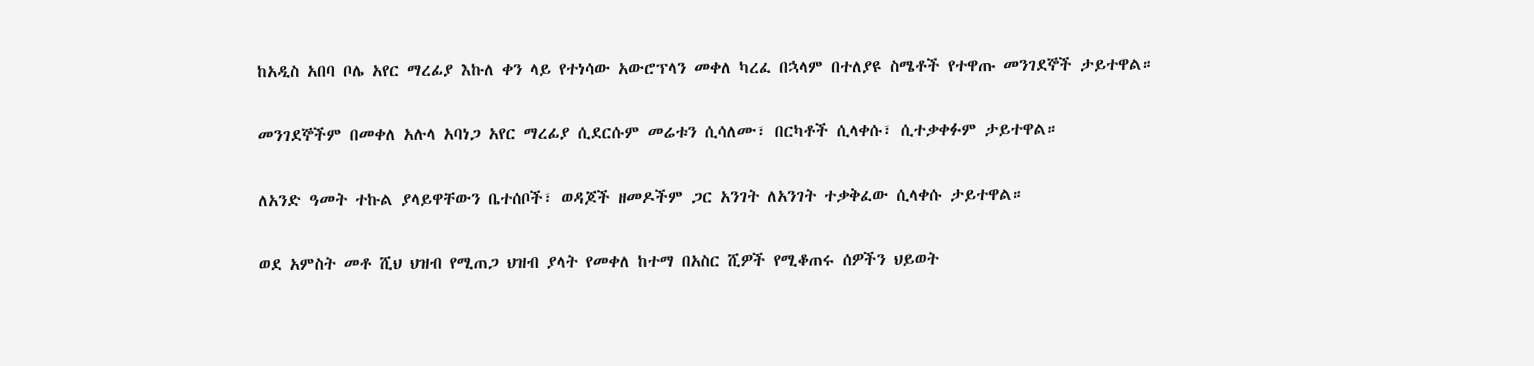ከአዲስ አበባ ቦሌ አየር ማረፊያ እኩለ ቀን ላይ የተነሳው አውሮፕላን መቀለ ካረፈ በኋላም በተለያዩ ስሜቶች የተዋጡ መንገደኞች ታይተዋል።

መንገደኞችም በመቀለ አሉላ አባነጋ አየር ማረፊያ ሲደርሱም መሬቱን ሲሳለሙ፣ በርካቶች ሲላቀሱ፣ ሲተቃቀፉም ታይተዋል።

ለአንድ ዓመት ተኩል ያላይዋቸውን ቤተሰቦች፣ ወዳጆች ዘመዶችም ጋር አንገት ለአንገት ተቃቅፈው ሲላቀሱ ታይተዋል።

ወደ አምስት መቶ ሺህ ህዝብ የሚጠጋ ህዝብ ያላት የመቀለ ከተማ በአስር ሺዎች የሚቆጠሩ ሰዎችን ህይወት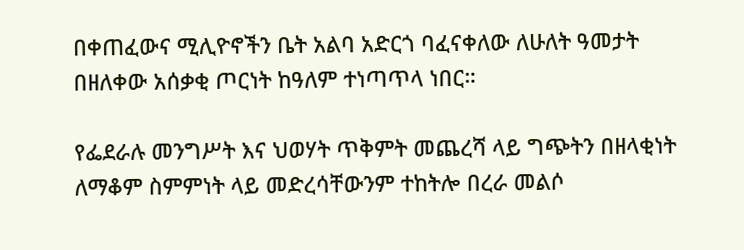በቀጠፈውና ሚሊዮኖችን ቤት አልባ አድርጎ ባፈናቀለው ለሁለት ዓመታት በዘለቀው አሰቃቂ ጦርነት ከዓለም ተነጣጥላ ነበር።

የፌደራሉ መንግሥት እና ህወሃት ጥቅምት መጨረሻ ላይ ግጭትን በዘላቂነት ለማቆም ስምምነት ላይ መድረሳቸውንም ተከትሎ በረራ መልሶ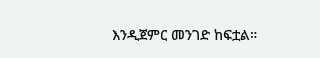እንዲጀምር መንገድ ከፍቷል።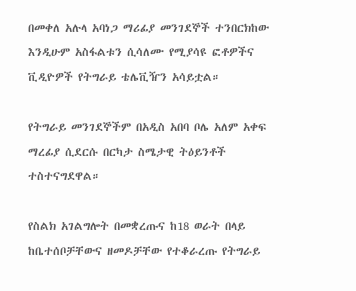በመቀለ አሉላ አባነጋ ማሪፊያ መንገደኞች ተንበርክከው እንዲሁም አስፋልቱን ሲሳለሙ የሚያሳዩ ፎቶዎችና ቪዲዮዎች የትግራይ ቴሌቪዥን አሳይቷል።

የትግራይ መንገደኞችም በአዲስ አበባ ቦሌ አለም አቀፍ ማረፊያ ሲደርሱ በርካታ ስሜታዊ ትዕይንቶች ተስተናግደዋል።

የስልክ አገልግሎት በመቋረጡና ከ18 ወራት በላይ ከቤተሰቦቻቸውና ዘመዶቻቸው የተቆራረጡ የትግራይ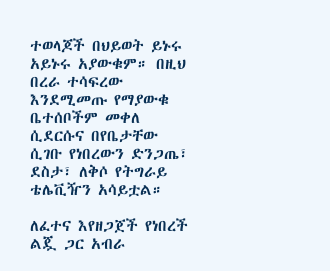ተወላጆች በህይወት ይኑሩ አይኑሩ አያውቁም። በዚህ በረራ ተሳፍረው እንደሚመጡ የማያውቁ ቤተሰቦችም መቀለ ሲደርሱና በየቤታቸው ሲገቡ የነበረውን ድንጋጤ፣ ደስታ፣ ለቅሶ የትግራይ ቴሌቪዥን አሳይቷል።

ለፈተና እየዘጋጀች የነበረች ልጇ ጋር አብራ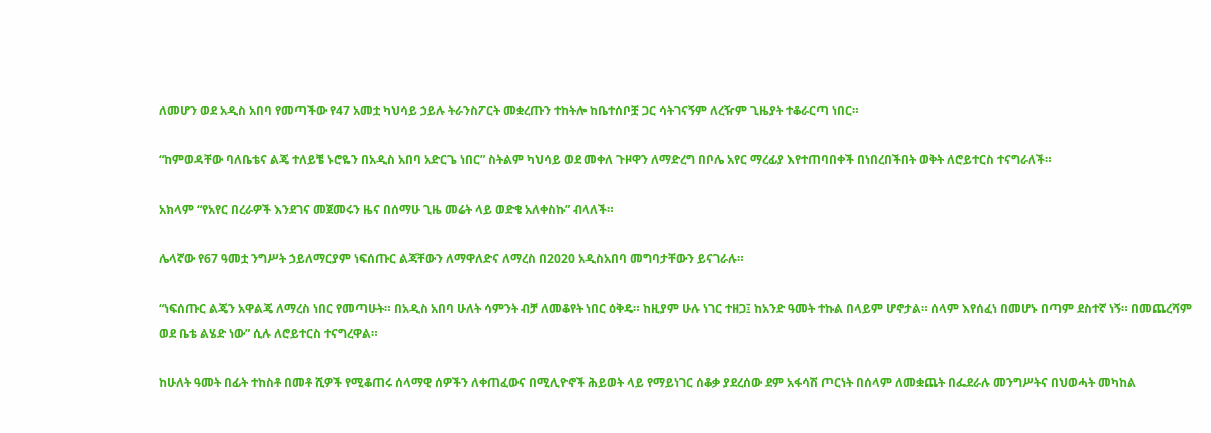ለመሆን ወደ አዲስ አበባ የመጣችው የ47 አመቷ ካህሳይ ኃይሉ ትራንስፖርት መቋረጡን ተከትሎ ከቤተሰቦቿ ጋር ሳትገናኝም ለረዥም ጊዜያት ተቆራርጣ ነበር።

“ከምወዳቸው ባለቤቴና ልጄ ተለይቼ ኑሮዬን በአዲስ አበባ አድርጌ ነበር” ስትልም ካህሳይ ወደ መቀለ ጉዞዋን ለማድረግ በቦሌ አየር ማረፊያ እየተጠባበቀች በነበረበችበት ወቅት ለሮይተርስ ተናግራለች።

አክላም “የአየር በረራዎች እንደገና መጀመሩን ዜና በሰማሁ ጊዜ መሬት ላይ ወድቄ አለቀስኩ” ብላለች።

ሌላኛው የ67 ዓመቷ ንግሥት ኃይለማርያም ነፍሰጡር ልጃቸውን ለማዋለድና ለማረስ በ2020 አዲስአበባ መግባታቸውን ይናገራሉ።

“ነፍሰጡር ልጄን አዋልጄ ለማረስ ነበር የመጣሁት። በአዲስ አበባ ሁለት ሳምንት ብቻ ለመቆየት ነበር ዕቅዴ። ከዚያም ሁሉ ነገር ተዘጋ፤ ከአንድ ዓመት ተኩል በላይም ሆኖታል። ሰላም እየሰፈነ በመሆኑ በጣም ደስተኛ ነኝ። በመጨረሻም ወደ ቤቴ ልሄድ ነው” ሲሉ ለሮይተርስ ተናግረዋል።

ከሁለት ዓመት በፊት ተከስቶ በመቶ ሺዎች የሚቆጠሩ ሰላማዊ ሰዎችን ለቀጠፈውና በሚሊዮኖች ሕይወት ላይ የማይነገር ሰቆቃ ያደረሰው ደም አፋሳሽ ጦርነት በሰላም ለመቋጨት በፌደራሉ መንግሥትና በህወሓት መካከል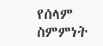የሰላም ስምምነት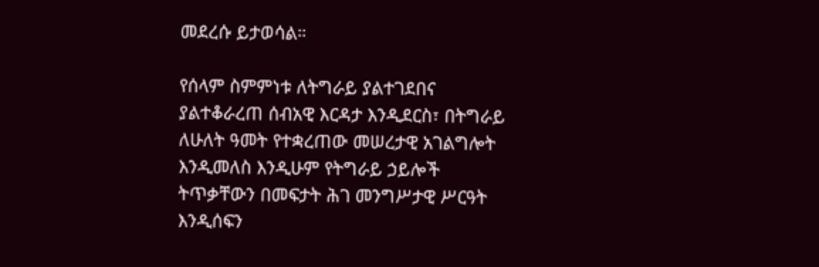መደረሱ ይታወሳል።

የሰላም ስምምነቱ ለትግራይ ያልተገደበና ያልተቆራረጠ ሰብአዊ እርዳታ እንዲደርስ፣ በትግራይ ለሁለት ዓመት የተቋረጠው መሠረታዊ አገልግሎት እንዲመለስ እንዲሁም የትግራይ ኃይሎች ትጥቃቸውን በመፍታት ሕገ መንግሥታዊ ሥርዓት እንዲሰፍን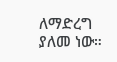ለማድረግ ያለመ ነው።